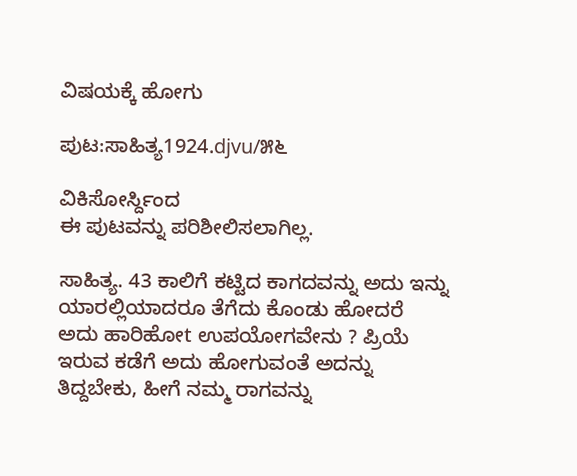ವಿಷಯಕ್ಕೆ ಹೋಗು

ಪುಟ:ಸಾಹಿತ್ಯ1924.djvu/೫೬

ವಿಕಿಸೋರ್ಸ್ದಿಂದ
ಈ ಪುಟವನ್ನು ಪರಿಶೀಲಿಸಲಾಗಿಲ್ಲ.

ಸಾಹಿತ್ಯ. 43 ಕಾಲಿಗೆ ಕಟ್ಟಿದ ಕಾಗದವನ್ನು ಅದು ಇನ್ನು ಯಾರಲ್ಲಿಯಾದರೂ ತೆಗೆದು ಕೊಂಡು ಹೋದರೆ ಅದು ಹಾರಿಹೋt ಉಪಯೋಗವೇನು ? ಪ್ರಿಯೆ ಇರುವ ಕಡೆಗೆ ಅದು ಹೋಗುವಂತೆ ಅದನ್ನು ತಿದ್ದಬೇಕು, ಹೀಗೆ ನಮ್ಮ ರಾಗವನ್ನು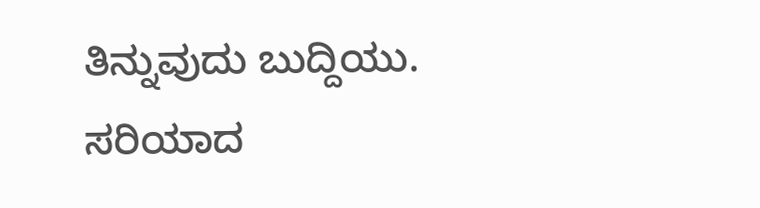ತಿನ್ನುವುದು ಬುದ್ದಿಯು. ಸರಿಯಾದ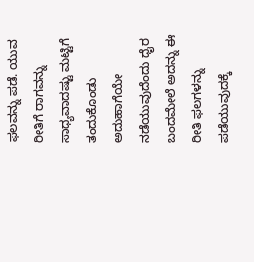ಫಲವನ್ನು ಪಡೆ. ಯುವ ರೀತಿಗೆ ರಾಗವನ್ನು ಸಾಧ್ಯವಾದಷ್ಟು ಮಟ್ಟಿಗೆ ತಂದುಕೊಂಡು ಅದುಹಾಗೆಯೇ ನಡೆಯುವುದೆಂದು ಧೈರ ಬಂದಮೇಲೆ ಅದನ್ನು ಈ ರೀತಿ ಫಲಗಳನ್ನು ಪಡೆಯುವುದಕ್ಕೆ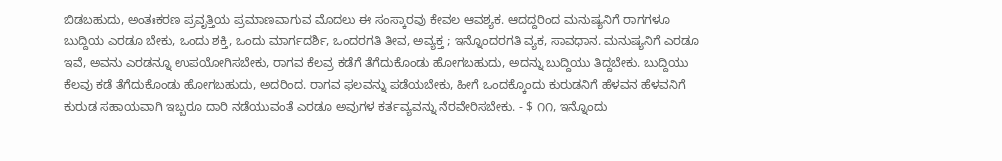ಬಿಡಬಹುದು, ಅಂತಃಕರಣ ಪ್ರವೃತ್ತಿಯ ಪ್ರಮಾಣವಾಗುವ ಮೊದಲು ಈ ಸಂಸ್ಕಾರವು ಕೇವಲ ಆವಶ್ಯಕ. ಆದದ್ದರಿಂದ ಮನುಷ್ಯನಿಗೆ ರಾಗಗಳೂ ಬುದ್ದಿಯ ಎರಡೂ ಬೇಕು, ಒಂದು ಶಕ್ತಿ, ಒಂದು ಮಾರ್ಗದರ್ಶಿ, ಒಂದರಗತಿ ತೀವ, ಅವ್ಯಕ್ತ ; ಇನ್ನೊಂದರಗತಿ ವ್ಯಕ, ಸಾವಧಾನ. ಮನುಷ್ಯನಿಗೆ ಎರಡೂ ಇವೆ, ಅವನು ಎರಡನ್ನೂ ಉಪಯೋಗಿಸಬೇಕು, ರಾಗವ ಕೆಲವ್ರ ಕಡೆಗೆ ತೆಗೆದುಕೊಂಡು ಹೋಗಬಹುದು, ಅದನ್ನು ಬುದ್ದಿಯು ತಿದ್ದಬೇಕು. ಬುದ್ದಿಯು ಕೆಲವು ಕಡೆ ತೆಗೆದುಕೊಂಡು ಹೋಗಬಹುದು, ಅದರಿಂದ. ರಾಗವ ಫಲವನ್ನು ಪಡೆಯಬೇಕು, ಹೀಗೆ ಒಂದಕ್ಕೊಂದು ಕುರುಡನಿಗೆ ಹೆಳವನ ಹೆಳವನಿಗೆ ಕುರುಡ ಸಹಾಯವಾಗಿ ಇಬ್ಬರೂ ದಾರಿ ನಡೆಯುವಂತೆ ಎರಡೂ ಅವುಗಳ ಕರ್ತವ್ಯವನ್ನು ನೆರವೇರಿಸಬೇಕು. - $ ೧೧, ಇನ್ನೊಂದು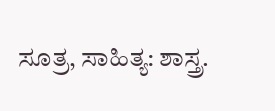ಸೂತ್ರ, ಸಾಹಿತ್ಯ: ಶಾಸ್ತ್ರ.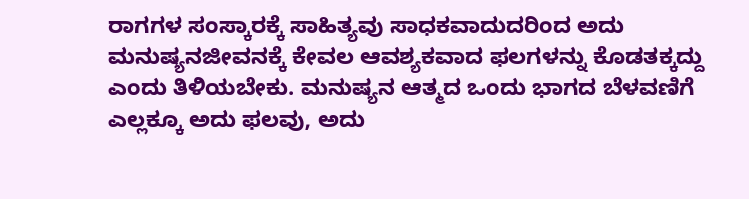ರಾಗಗಳ ಸಂಸ್ಕಾರಕ್ಕೆ ಸಾಹಿತ್ಯವು ಸಾಧಕವಾದುದರಿಂದ ಅದು ಮನುಷ್ಯನಜೀವನಕ್ಕೆ ಕೇವಲ ಆವಶ್ಯಕವಾದ ಫಲಗಳನ್ನು ಕೊಡತಕ್ಕದ್ದು ಎಂದು ತಿಳಿಯಬೇಕು. ಮನುಷ್ಯನ ಆತ್ಮದ ಒಂದು ಭಾಗದ ಬೆಳವಣಿಗೆ ಎಲ್ಲಕ್ಕೂ ಅದು ಫಲವು, ಅದು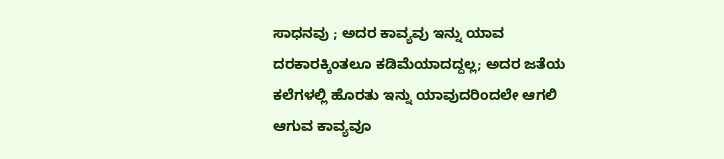ಸಾಧನವು ; ಅದರ ಕಾವ್ಯವು ಇನ್ನು ಯಾವ ದರಕಾರಕ್ಕಿಂತಲೂ ಕಡಿಮೆಯಾದದ್ದಲ್ಲ; ಅದರ ಜತೆಯ ಕಲೆಗಳಲ್ಲಿ ಹೊರತು ಇನ್ನು ಯಾವುದರಿಂದಲೇ ಆಗಲಿ ಆಗುವ ಕಾವ್ಯವೂ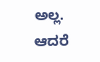ಅಲ್ಲ. ಆದರೆ